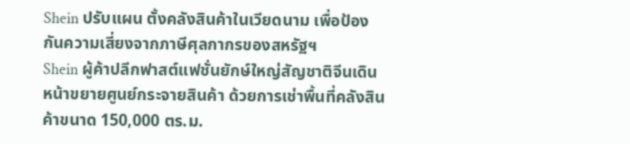Shein ปรับแผน ตั้งคลังสินค้าในเวียดนาม เพื่อป้องกันความเสี่ยงจากภาษีศุลกากรของสหรัฐฯ
Shein ผู้ค้าปลีกฟาสต์แฟชั่นยักษ์ใหญ่สัญชาติจีนเดินหน้าขยายศูนย์กระจายสินค้า ด้วยการเช่าพื้นที่คลังสินค้าขนาด 150,000 ตร.ม.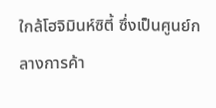ใกล้โฮจิมินห์ซิตี้ ซึ่งเป็นศูนย์กลางการค้า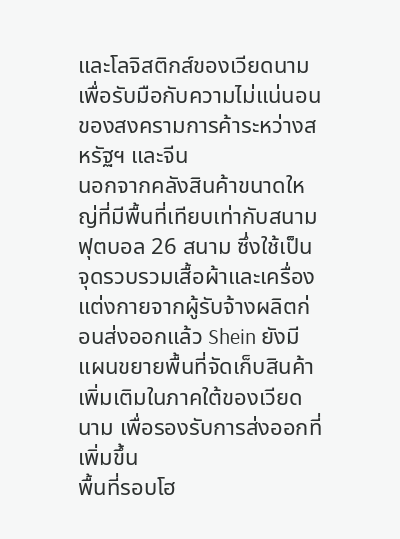และโลจิสติกส์ของเวียดนาม เพื่อรับมือกับความไม่แน่นอนของสงครามการค้าระหว่างสหรัฐฯ และจีน
นอกจากคลังสินค้าขนาดใหญ่ที่มีพื้นที่เทียบเท่ากับสนามฟุตบอล 26 สนาม ซึ่งใช้เป็นจุดรวบรวมเสื้อผ้าและเครื่องแต่งกายจากผู้รับจ้างผลิตก่อนส่งออกแล้ว Shein ยังมีแผนขยายพื้นที่จัดเก็บสินค้าเพิ่มเติมในภาคใต้ของเวียดนาม เพื่อรองรับการส่งออกที่เพิ่มขึ้น
พื้นที่รอบโฮ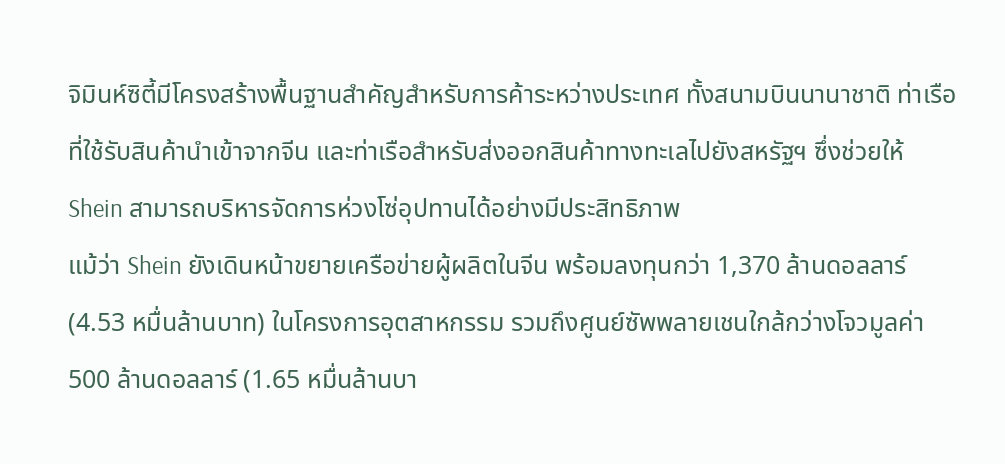จิมินห์ซิตี้มีโครงสร้างพื้นฐานสำคัญสำหรับการค้าระหว่างประเทศ ทั้งสนามบินนานาชาติ ท่าเรือที่ใช้รับสินค้านำเข้าจากจีน และท่าเรือสำหรับส่งออกสินค้าทางทะเลไปยังสหรัฐฯ ซึ่งช่วยให้ Shein สามารถบริหารจัดการห่วงโซ่อุปทานได้อย่างมีประสิทธิภาพ
แม้ว่า Shein ยังเดินหน้าขยายเครือข่ายผู้ผลิตในจีน พร้อมลงทุนกว่า 1,370 ล้านดอลลาร์ (4.53 หมื่นล้านบาท) ในโครงการอุตสาหกรรม รวมถึงศูนย์ซัพพลายเชนใกล้กว่างโจวมูลค่า 500 ล้านดอลลาร์ (1.65 หมื่นล้านบา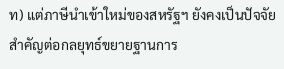ท) แต่ภาษีนำเข้าใหม่ของสหรัฐฯ ยังคงเป็นปัจจัยสำคัญต่อกลยุทธ์ขยายฐานการ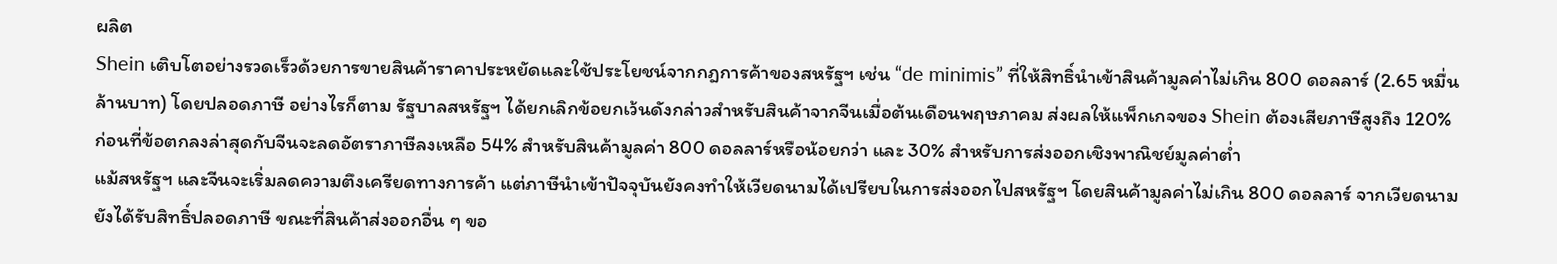ผลิต
Shein เติบโตอย่างรวดเร็วด้วยการขายสินค้าราคาประหยัดและใช้ประโยชน์จากกฎการค้าของสหรัฐฯ เช่น “de minimis” ที่ให้สิทธิ์นำเข้าสินค้ามูลค่าไม่เกิน 800 ดอลลาร์ (2.65 หมื่นล้านบาท) โดยปลอดภาษี อย่างไรก็ตาม รัฐบาลสหรัฐฯ ได้ยกเลิกข้อยกเว้นดังกล่าวสำหรับสินค้าจากจีนเมื่อต้นเดือนพฤษภาคม ส่งผลให้แพ็กเกจของ Shein ต้องเสียภาษีสูงถึง 120% ก่อนที่ข้อตกลงล่าสุดกับจีนจะลดอัตราภาษีลงเหลือ 54% สำหรับสินค้ามูลค่า 800 ดอลลาร์หรือน้อยกว่า และ 30% สำหรับการส่งออกเชิงพาณิชย์มูลค่าต่ำ
แม้สหรัฐฯ และจีนจะเริ่มลดความตึงเครียดทางการค้า แต่ภาษีนำเข้าปัจจุบันยังคงทำให้เวียดนามได้เปรียบในการส่งออกไปสหรัฐฯ โดยสินค้ามูลค่าไม่เกิน 800 ดอลลาร์ จากเวียดนามยังได้รับสิทธิ์ปลอดภาษี ขณะที่สินค้าส่งออกอื่น ๆ ขอ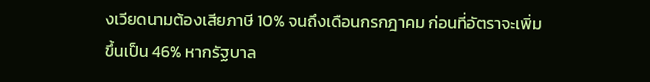งเวียดนามต้องเสียภาษี 10% จนถึงเดือนกรกฎาคม ก่อนที่อัตราจะเพิ่มขึ้นเป็น 46% หากรัฐบาล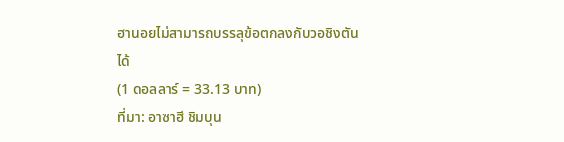ฮานอยไม่สามารถบรรลุข้อตกลงกับวอชิงตันได้
(1 ดอลลาร์ = 33.13 บาท)
ที่มา: อาซาฮี ชิมบุน